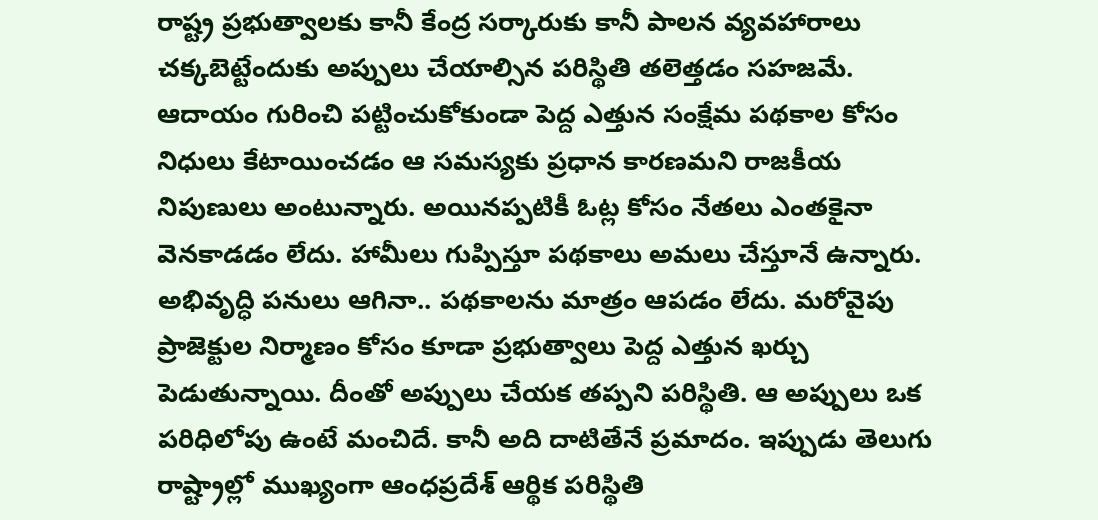రాష్ట్ర ప్రభుత్వాలకు కానీ కేంద్ర సర్కారుకు కానీ పాలన వ్యవహారాలు చక్కబెట్టేందుకు అప్పులు చేయాల్సిన పరిస్థితి తలెత్తడం సహజమే. ఆదాయం గురించి పట్టించుకోకుండా పెద్ద ఎత్తున సంక్షేమ పథకాల కోసం నిధులు కేటాయించడం ఆ సమస్యకు ప్రధాన కారణమని రాజకీయ నిపుణులు అంటున్నారు. అయినప్పటికీ ఓట్ల కోసం నేతలు ఎంతకైనా వెనకాడడం లేదు. హామీలు గుప్పిస్తూ పథకాలు అమలు చేస్తూనే ఉన్నారు.
అభివృద్ధి పనులు ఆగినా.. పథకాలను మాత్రం ఆపడం లేదు. మరోవైపు ప్రాజెక్టుల నిర్మాణం కోసం కూడా ప్రభుత్వాలు పెద్ద ఎత్తున ఖర్చు పెడుతున్నాయి. దీంతో అప్పులు చేయక తప్పని పరిస్థితి. ఆ అప్పులు ఒక పరిధిలోపు ఉంటే మంచిదే. కానీ అది దాటితేనే ప్రమాదం. ఇప్పుడు తెలుగు రాష్ట్రాల్లో ముఖ్యంగా ఆంధప్రదేశ్ ఆర్థిక పరిస్థితి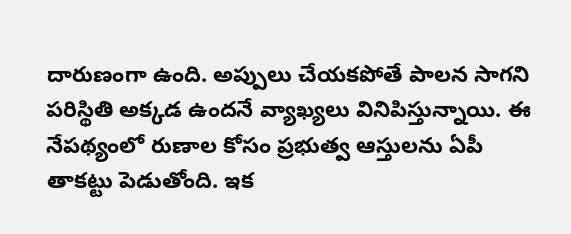దారుణంగా ఉంది. అప్పులు చేయకపోతే పాలన సాగని పరిస్థితి అక్కడ ఉందనే వ్యాఖ్యలు వినిపిస్తున్నాయి. ఈ నేపథ్యంలో రుణాల కోసం ప్రభుత్వ ఆస్తులను ఏపీ తాకట్టు పెడుతోంది. ఇక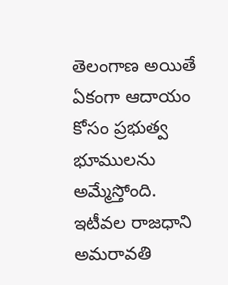తెలంగాణ అయితే ఏకంగా ఆదాయం కోసం ప్రభుత్వ భూములను అమ్మేస్తోంది.
ఇటీవల రాజధాని అమరావతి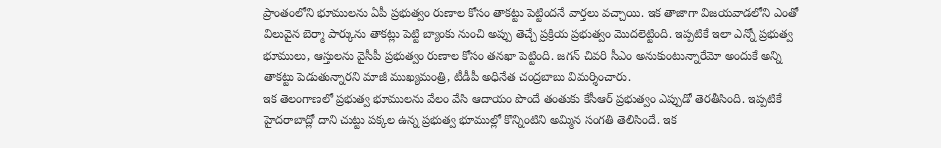ప్రాంతంలోని భూములను ఏపీ ప్రభుత్వం రుణాల కోసం తాకట్టు పెట్టిందనే వార్తలు వచ్చాయి. ఇక తాజాగా విజయవాడలోని ఎంతో విలువైన బెర్మా పార్కును తాకట్లు పెట్టి బ్యాంకు నుంచి అప్పు తెచ్చే ప్రక్రియ ప్రభుత్వం మొదలెట్టింది. ఇప్పటికే ఇలా ఎన్నో ప్రభుత్వ భూములు, ఆస్తులను వైసీపీ ప్రభుత్వం రుణాల కోసం తనఖా పెట్టింది. జగన్ చివరి సీఎం అనుకుంటున్నారేమో అందుకే అన్ని తాకట్టు పెడుతున్నారని మాజీ ముఖ్యమంత్రి, టీడీపీ అధినేత చంద్రబాబు విమర్శించారు.
ఇక తెలంగాణలో ప్రభుత్వ భూములను వేలం వేసి ఆదాయం పొందే తంతుకు కేసీఆర్ ప్రభుత్వం ఎప్పుడో తెరతీసింది. ఇప్పటికే హైదరాబాద్లో దాని చుట్టు పక్కల ఉన్న ప్రభుత్వ భూముల్లో కొన్నింటిని అమ్మిన సంగతి తెలిసిందే. ఇక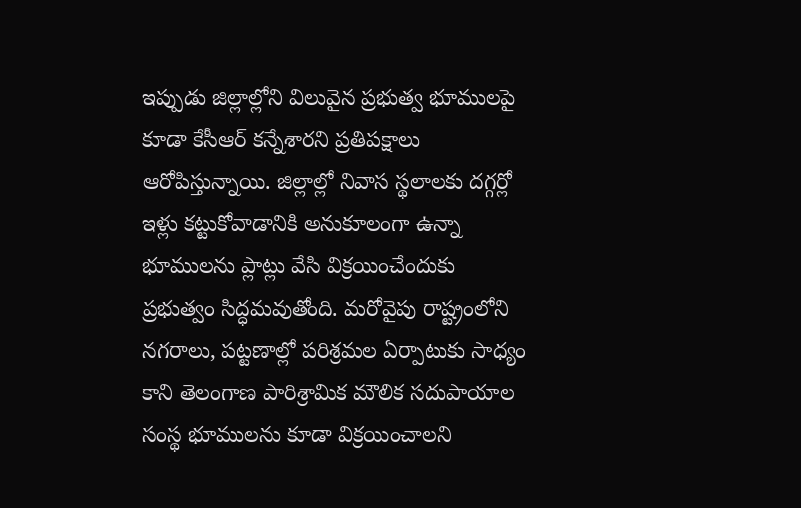ఇప్పుడు జిల్లాల్లోని విలువైన ప్రభుత్వ భూములపై కూడా కేసీఆర్ కన్నేశారని ప్రతిపక్షాలు ఆరోపిస్తున్నాయి. జిల్లాల్లో నివాస స్థలాలకు దగ్గర్లో ఇళ్లు కట్టుకోవాడానికి అనుకూలంగా ఉన్నా భూములను ప్లాట్లు వేసి విక్రయించేందుకు ప్రభుత్వం సిద్ధమవుతోంది. మరోవైపు రాష్ట్రంలోని నగరాలు, పట్టణాల్లో పరిశ్రమల ఏర్పాటుకు సాధ్యం కాని తెలంగాణ పారిశ్రామిక మౌలిక సదుపాయాల సంస్థ భూములను కూడా విక్రయించాలని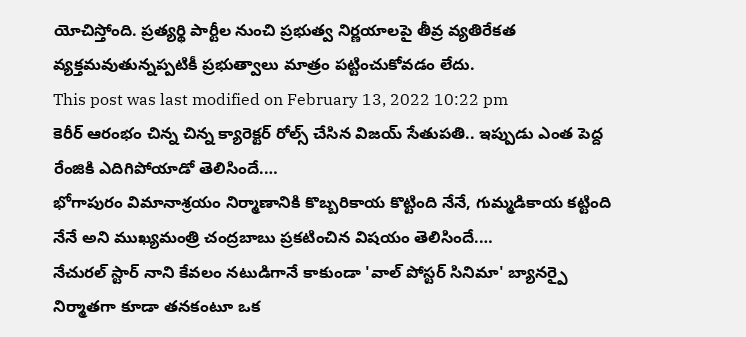యోచిస్తోంది. ప్రత్యర్థి పార్టీల నుంచి ప్రభుత్వ నిర్ణయాలపై తీవ్ర వ్యతిరేకత వ్యక్తమవుతున్నప్పటికీ ప్రభుత్వాలు మాత్రం పట్టించుకోవడం లేదు.
This post was last modified on February 13, 2022 10:22 pm
కెరీర్ ఆరంభం చిన్న చిన్న క్యారెక్టర్ రోల్స్ చేసిన విజయ్ సేతుపతి.. ఇప్పుడు ఎంత పెద్ద రేంజికి ఎదిగిపోయాడో తెలిసిందే.…
భోగాపురం విమానాశ్రయం నిర్మాణానికి కొబ్బరికాయ కొట్టింది నేనే, గుమ్మడికాయ కట్టింది నేనే అని ముఖ్యమంత్రి చంద్రబాబు ప్రకటించిన విషయం తెలిసిందే.…
నేచురల్ స్టార్ నాని కేవలం నటుడిగానే కాకుండా 'వాల్ పోస్టర్ సినిమా' బ్యానర్పై నిర్మాతగా కూడా తనకంటూ ఒక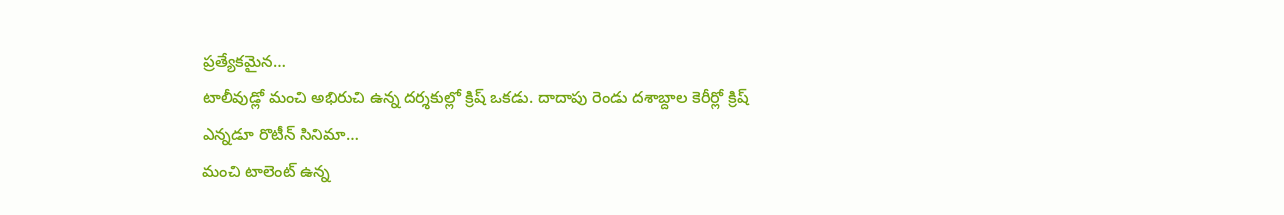ప్రత్యేకమైన…
టాలీవుడ్లో మంచి అభిరుచి ఉన్న దర్శకుల్లో క్రిష్ ఒకడు. దాదాపు రెండు దశాబ్దాల కెరీర్లో క్రిష్ ఎన్నడూ రొటీన్ సినిమా…
మంచి టాలెంట్ ఉన్న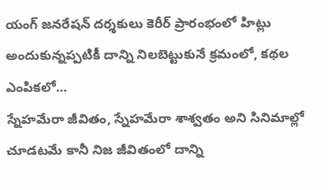యంగ్ జనరేషన్ దర్శకులు కెరీర్ ప్రారంభంలో హిట్లు అందుకున్నప్పటికీ దాన్ని నిలబెట్టుకునే క్రమంలో, కథల ఎంపికలో…
స్నేహమేరా జీవితం, స్నేహమేరా శాశ్వతం అని సినిమాల్లో చూడటమే కానీ నిజ జీవితంలో దాన్ని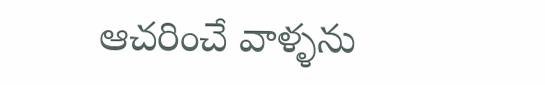ఆచరించే వాళ్ళను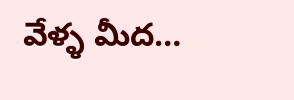వేళ్ళ మీద…